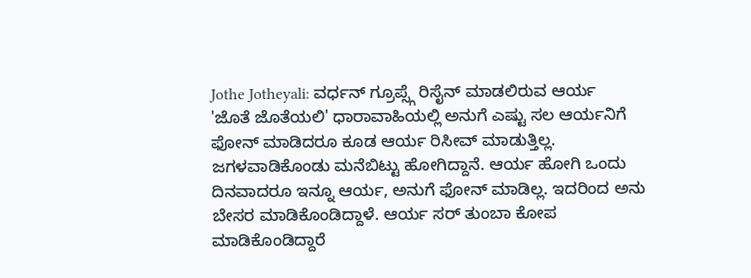Jothe Jotheyali: ವರ್ಧನ್ ಗ್ರೂಪ್ಸ್ಗೆ ರಿಸೈನ್ ಮಾಡಲಿರುವ ಆರ್ಯ
'ಜೊತೆ ಜೊತೆಯಲಿ' ಧಾರಾವಾಹಿಯಲ್ಲಿ ಅನುಗೆ ಎಷ್ಟು ಸಲ ಆರ್ಯನಿಗೆ ಫೋನ್ ಮಾಡಿದರೂ ಕೂಡ ಆರ್ಯ ರಿಸೀವ್ ಮಾಡುತ್ತಿಲ್ಲ. ಜಗಳವಾಡಿಕೊಂಡು ಮನೆಬಿಟ್ಟು ಹೋಗಿದ್ದಾನೆ. ಆರ್ಯ ಹೋಗಿ ಒಂದು ದಿನವಾದರೂ ಇನ್ನೂ ಆರ್ಯ, ಅನುಗೆ ಫೋನ್ ಮಾಡಿಲ್ಲ. ಇದರಿಂದ ಅನು ಬೇಸರ ಮಾಡಿಕೊಂಡಿದ್ದಾಳೆ. ಆರ್ಯ ಸರ್ ತುಂಬಾ ಕೋಪ ಮಾಡಿಕೊಂಡಿದ್ದಾರೆ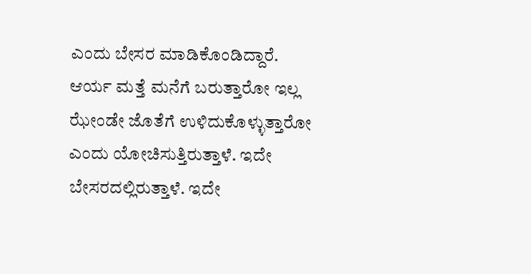ಎಂದು ಬೇಸರ ಮಾಡಿಕೊಂಡಿದ್ದಾರೆ.
ಆರ್ಯ ಮತ್ತೆ ಮನೆಗೆ ಬರುತ್ತಾರೋ ಇಲ್ಲ ಝೇಂಡೇ ಜೊತೆಗೆ ಉಳಿದುಕೊಳ್ಳುತ್ತಾರೋ ಎಂದು ಯೋಚಿಸುತ್ತಿರುತ್ತಾಳೆ. ಇದೇ ಬೇಸರದಲ್ಲಿರುತ್ತಾಳೆ. ಇದೇ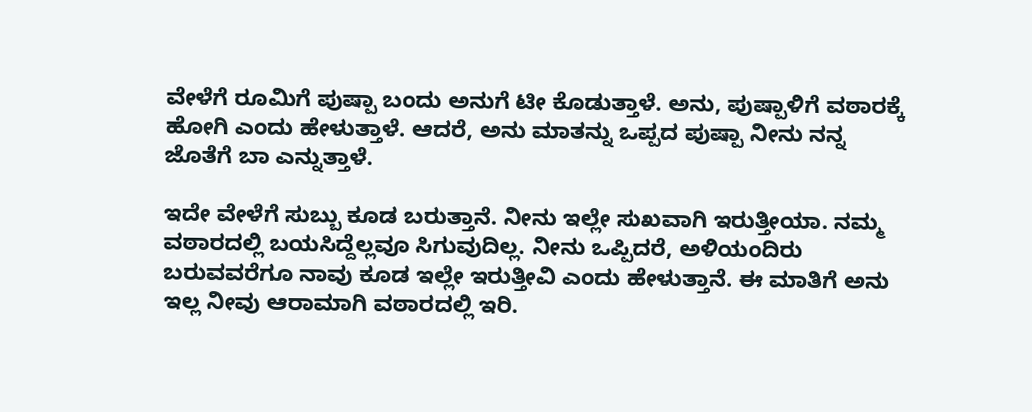ವೇಳೆಗೆ ರೂಮಿಗೆ ಪುಷ್ಪಾ ಬಂದು ಅನುಗೆ ಟೀ ಕೊಡುತ್ತಾಳೆ. ಅನು, ಪುಷ್ಪಾಳಿಗೆ ವಠಾರಕ್ಕೆ ಹೋಗಿ ಎಂದು ಹೇಳುತ್ತಾಳೆ. ಆದರೆ, ಅನು ಮಾತನ್ನು ಒಪ್ಪದ ಪುಷ್ಪಾ ನೀನು ನನ್ನ ಜೊತೆಗೆ ಬಾ ಎನ್ನುತ್ತಾಳೆ.

ಇದೇ ವೇಳೆಗೆ ಸುಬ್ಬು ಕೂಡ ಬರುತ್ತಾನೆ. ನೀನು ಇಲ್ಲೇ ಸುಖವಾಗಿ ಇರುತ್ತೀಯಾ. ನಮ್ಮ ವಠಾರದಲ್ಲಿ ಬಯಸಿದ್ದೆಲ್ಲವೂ ಸಿಗುವುದಿಲ್ಲ. ನೀನು ಒಪ್ಪಿದರೆ, ಅಳಿಯಂದಿರು ಬರುವವರೆಗೂ ನಾವು ಕೂಡ ಇಲ್ಲೇ ಇರುತ್ತೀವಿ ಎಂದು ಹೇಳುತ್ತಾನೆ. ಈ ಮಾತಿಗೆ ಅನು ಇಲ್ಲ ನೀವು ಆರಾಮಾಗಿ ವಠಾರದಲ್ಲಿ ಇರಿ.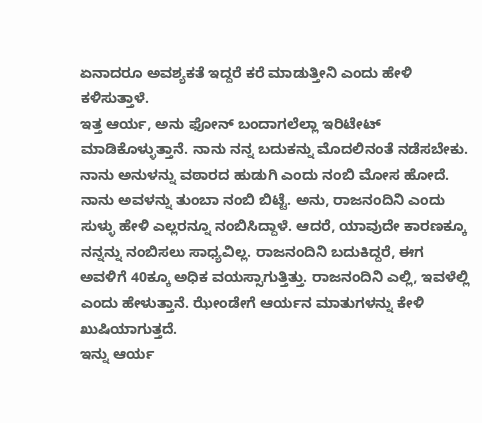ಏನಾದರೂ ಅವಶ್ಯಕತೆ ಇದ್ದರೆ ಕರೆ ಮಾಡುತ್ತೀನಿ ಎಂದು ಹೇಳಿ ಕಳಿಸುತ್ತಾಳೆ.
ಇತ್ತ ಆರ್ಯ, ಅನು ಫೋನ್ ಬಂದಾಗಲೆಲ್ಲಾ ಇರಿಟೇಟ್ ಮಾಡಿಕೊಳ್ಳುತ್ತಾನೆ. ನಾನು ನನ್ನ ಬದುಕನ್ನು ಮೊದಲಿನಂತೆ ನಡೆಸಬೇಕು. ನಾನು ಅನುಳನ್ನು ವಠಾರದ ಹುಡುಗಿ ಎಂದು ನಂಬಿ ಮೋಸ ಹೋದೆ. ನಾನು ಅವಳನ್ನು ತುಂಬಾ ನಂಬಿ ಬಿಟ್ಟೆ. ಅನು, ರಾಜನಂದಿನಿ ಎಂದು ಸುಳ್ಳು ಹೇಳಿ ಎಲ್ಲರನ್ನೂ ನಂಬಿಸಿದ್ದಾಳೆ. ಆದರೆ, ಯಾವುದೇ ಕಾರಣಕ್ಕೂ ನನ್ನನ್ನು ನಂಬಿಸಲು ಸಾಧ್ಯವಿಲ್ಲ. ರಾಜನಂದಿನಿ ಬದುಕಿದ್ದರೆ, ಈಗ ಅವಳಿಗೆ 40ಕ್ಕೂ ಅಧಿಕ ವಯಸ್ಸಾಗುತ್ತಿತ್ತು. ರಾಜನಂದಿನಿ ಎಲ್ಲಿ, ಇವಳೆಲ್ಲಿ ಎಂದು ಹೇಳುತ್ತಾನೆ. ಝೇಂಡೇಗೆ ಆರ್ಯನ ಮಾತುಗಳನ್ನು ಕೇಳಿ ಖುಷಿಯಾಗುತ್ತದೆ.
ಇನ್ನು ಆರ್ಯ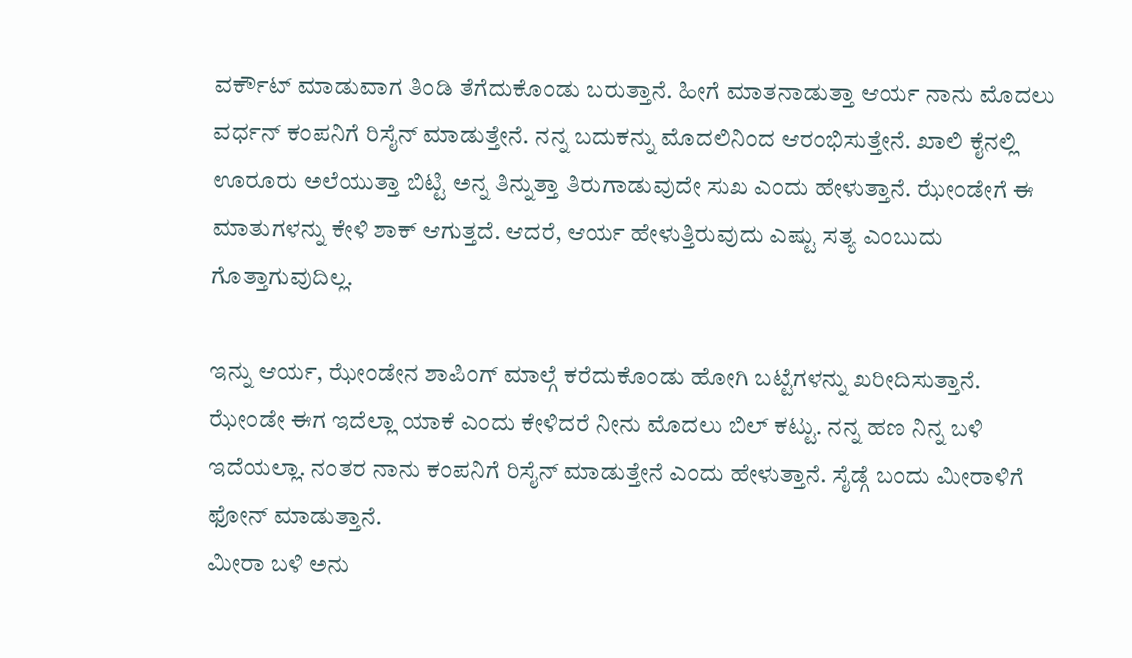ವರ್ಕೌಟ್ ಮಾಡುವಾಗ ತಿಂಡಿ ತೆಗೆದುಕೊಂಡು ಬರುತ್ತಾನೆ. ಹೀಗೆ ಮಾತನಾಡುತ್ತಾ ಆರ್ಯ ನಾನು ಮೊದಲು ವರ್ಧನ್ ಕಂಪನಿಗೆ ರಿಸೈನ್ ಮಾಡುತ್ತೇನೆ. ನನ್ನ ಬದುಕನ್ನು ಮೊದಲಿನಿಂದ ಆರಂಭಿಸುತ್ತೇನೆ. ಖಾಲಿ ಕೈನಲ್ಲಿ ಊರೂರು ಅಲೆಯುತ್ತಾ ಬಿಟ್ಟಿ ಅನ್ನ ತಿನ್ನುತ್ತಾ ತಿರುಗಾಡುವುದೇ ಸುಖ ಎಂದು ಹೇಳುತ್ತಾನೆ. ಝೇಂಡೇಗೆ ಈ ಮಾತುಗಳನ್ನು ಕೇಳಿ ಶಾಕ್ ಆಗುತ್ತದೆ. ಆದರೆ, ಆರ್ಯ ಹೇಳುತ್ತಿರುವುದು ಎಷ್ಟು ಸತ್ಯ ಎಂಬುದು ಗೊತ್ತಾಗುವುದಿಲ್ಲ.

ಇನ್ನು ಆರ್ಯ, ಝೇಂಡೇನ ಶಾಪಿಂಗ್ ಮಾಲ್ಗೆ ಕರೆದುಕೊಂಡು ಹೋಗಿ ಬಟ್ಟೆಗಳನ್ನು ಖರೀದಿಸುತ್ತಾನೆ. ಝೇಂಡೇ ಈಗ ಇದೆಲ್ಲಾ ಯಾಕೆ ಎಂದು ಕೇಳಿದರೆ ನೀನು ಮೊದಲು ಬಿಲ್ ಕಟ್ಟು. ನನ್ನ ಹಣ ನಿನ್ನ ಬಳಿ ಇದೆಯಲ್ಲಾ. ನಂತರ ನಾನು ಕಂಪನಿಗೆ ರಿಸೈನ್ ಮಾಡುತ್ತೇನೆ ಎಂದು ಹೇಳುತ್ತಾನೆ. ಸೈಡ್ಗೆ ಬಂದು ಮೀರಾಳಿಗೆ ಫೋನ್ ಮಾಡುತ್ತಾನೆ.
ಮೀರಾ ಬಳಿ ಅನು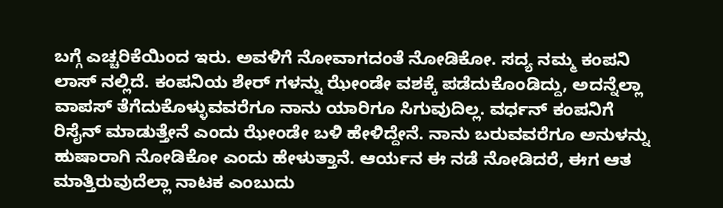ಬಗ್ಗೆ ಎಚ್ಚರಿಕೆಯಿಂದ ಇರು. ಅವಳಿಗೆ ನೋವಾಗದಂತೆ ನೋಡಿಕೋ. ಸದ್ಯ ನಮ್ಮ ಕಂಪನಿ ಲಾಸ್ ನಲ್ಲಿದೆ. ಕಂಪನಿಯ ಶೇರ್ ಗಳನ್ನು ಝೇಂಡೇ ವಶಕ್ಕೆ ಪಡೆದುಕೊಂಡಿದ್ದು, ಅದನ್ನೆಲ್ಲಾ ವಾಪಸ್ ತೆಗೆದುಕೊಳ್ಳುವವರೆಗೂ ನಾನು ಯಾರಿಗೂ ಸಿಗುವುದಿಲ್ಲ. ವರ್ಧನ್ ಕಂಪನಿಗೆ ರಿಸೈನ್ ಮಾಡುತ್ತೇನೆ ಎಂದು ಝೇಂಡೇ ಬಳಿ ಹೇಳಿದ್ದೇನೆ. ನಾನು ಬರುವವರೆಗೂ ಅನುಳನ್ನು ಹುಷಾರಾಗಿ ನೋಡಿಕೋ ಎಂದು ಹೇಳುತ್ತಾನೆ. ಆರ್ಯನ ಈ ನಡೆ ನೋಡಿದರೆ, ಈಗ ಆತ ಮಾತ್ತಿರುವುದೆಲ್ಲಾ ನಾಟಕ ಎಂಬುದು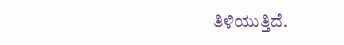ತಿಳಿಯುತ್ತಿದೆ.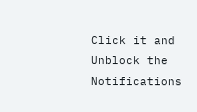Click it and Unblock the Notifications